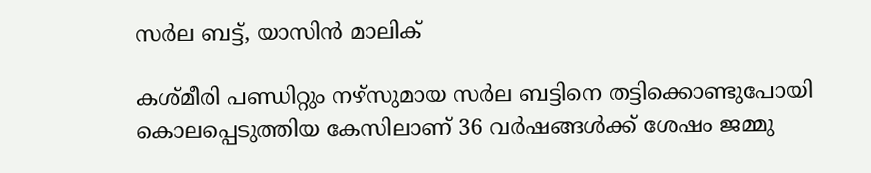സര്‍ല ബട്ട്, യാസിന്‍ മാലിക്

കശ്മീരി പണ്ഡിറ്റും നഴ്സുമായ സര്‍ല ബട്ടിനെ തട്ടിക്കൊണ്ടുപോയി കൊലപ്പെടുത്തിയ കേസിലാണ് 36 വർഷങ്ങൾക്ക് ശേഷം ജമ്മു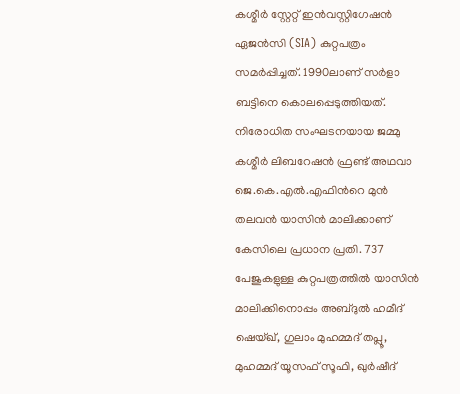കശ്മീർ സ്റ്റേറ്റ് ഇൻവസ്റ്റിഗേഷൻ ഏജൻസി (SIA) കുറ്റപത്രം സമർപ്പിച്ചത്. 1990ലാണ് സര്‍ളാ ബട്ടിനെ കൊലപ്പെടുത്തിയത്. നിരോധിത സംഘടനയായ ജമ്മു കശ്മീർ ലിബറേഷൻ ഫ്രണ്ട് അഥവാ ജെ.കെ.എല്‍.എഫിന്‍റെ മുൻ തലവൻ യാസിൻ മാലിക്കാണ് കേസിലെ പ്രധാന പ്രതി. 737 പേജുകളുള്ള കുറ്റപത്രത്തിൽ യാസിൻ മാലിക്കിനൊപ്പം അബ്ദുൽ ഹമീദ് ഷെയ്ഖ്, ഗുലാം മുഹമ്മദ് തപ്ലൂ, മുഹമ്മദ് യൂസഫ് സൂഫി, ഖുർഷീദ്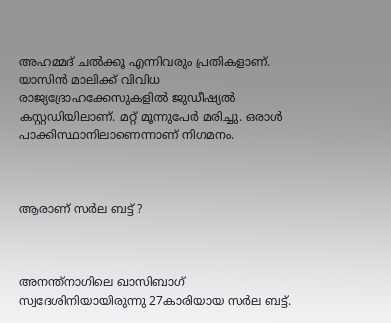അഹമ്മദ് ചൽക്കൂ എന്നിവരും പ്രതികളാണ്. യാസിൻ മാലിക്ക് വിവിധ രാജ്യദ്രോഹക്കേസുകളില്‍ ജുഡീഷ്യല്‍ കസ്റ്റഡിയിലാണ്. മറ്റ് മൂന്നുപേര്‍ മരിച്ചു. ഒരാള്‍ പാക്കിസ്ഥാനിലാണെന്നാണ് നിഗമനം.



ആരാണ് സര്‍ല ബട്ട് ?



അനന്ത്‌നാഗിലെ ഖാസിബാഗ് സ്വദേശിനിയായിരുന്നു 27കാരിയായ സര്‍ല ബട്ട്.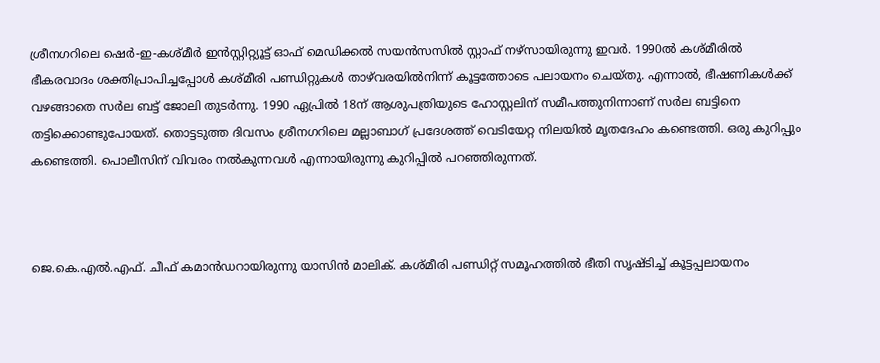ശ്രീനഗറിലെ ഷെർ-ഇ-കശ്മീർ ഇൻസ്റ്റിറ്റ്യൂട്ട് ഓഫ് മെഡിക്കൽ സയൻസസിൽ സ്റ്റാഫ് നഴ്സായിരുന്നു ഇവര്‍. 1990ല്‍ കശ്മീരിൽ ഭീകരവാദം ശക്തിപ്രാപിച്ചപ്പോള്‍ കശ്മീരി പണ്ഡിറ്റുകള്‍ താഴ്‌വരയില്‍നിന്ന് കൂട്ടത്തോടെ പലായനം ചെയ്തു. എന്നാല്‍, ഭീഷണികള്‍ക്ക് വഴങ്ങാതെ സര്‍ല ബട്ട് ജോലി തുടര്‍ന്നു. 1990 ഏപ്രിൽ 18ന് ആശുപത്രിയുടെ ഹോസ്റ്റലിന് സമീപത്തുനിന്നാണ് സര്‍ല ബട്ടിനെ തട്ടിക്കൊണ്ടുപോയത്. തൊട്ടടുത്ത ദിവസം ശ്രീനഗറിലെ മല്ലാബാഗ് പ്രദേശത്ത് വെടിയേറ്റ നിലയിൽ മൃതദേഹം കണ്ടെത്തി. ഒരു കുറിപ്പും കണ്ടെത്തി. പൊലീസിന് വിവരം നല്‍കുന്നവള്‍ എന്നായിരുന്നു കുറിപ്പില്‍ പറഞ്ഞിരുന്നത്.



ജെ.കെ.എല്‍.എഫ്. ചീഫ് കമാന്‍ഡറായിരുന്നു യാസിന്‍ മാലിക്. കശ്മീരി പണ്ഡിറ്റ് സമൂഹത്തിൽ ഭീതി സൃഷ്ടിച്ച് കൂട്ടപ്പലായനം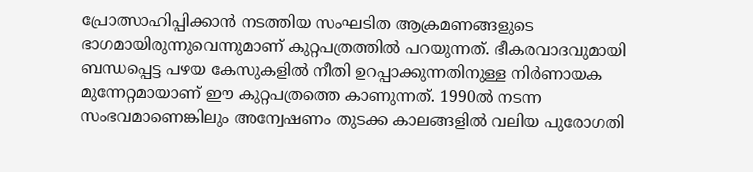പ്രോത്സാഹിപ്പിക്കാൻ നടത്തിയ സംഘടിത ആക്രമണങ്ങളുടെ ഭാഗമായിരുന്നുവെന്നുമാണ് കുറ്റപത്രത്തിൽ പറയുന്നത്. ഭീകരവാദവുമായി ബന്ധപ്പെട്ട പഴയ കേസുകളിൽ നീതി ഉറപ്പാക്കുന്നതിനുള്ള നിർണായക മുന്നേറ്റമായാണ് ഈ കുറ്റപത്രത്തെ കാണുന്നത്. 1990ല്‍ നടന്ന സംഭവമാണെങ്കിലും അന്വേഷണം തുടക്ക കാലങ്ങളില്‍ വലിയ പുരോഗതി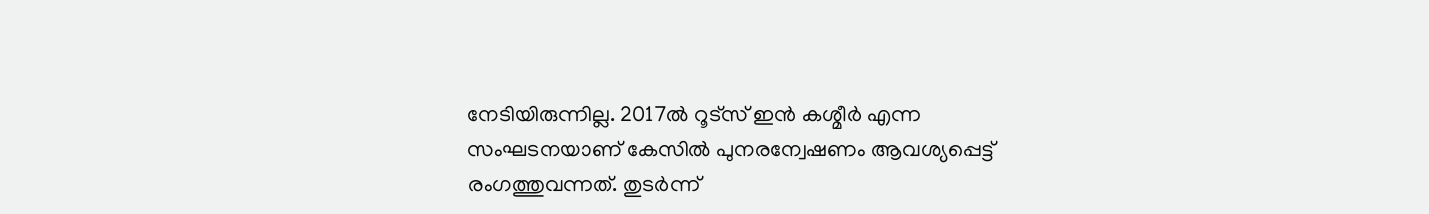നേടിയിരുന്നില്ല. 2017ല്‍ റൂട്സ് ഇന്‍ കശ്മീര്‍ എന്ന സംഘടനയാണ് കേസില്‍ പുനരന്വേഷണം ആവശ്യപ്പെട്ട് രംഗത്തുവന്നത്. തുടര്‍ന്ന്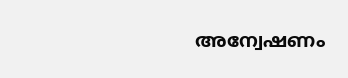അന്വേഷണം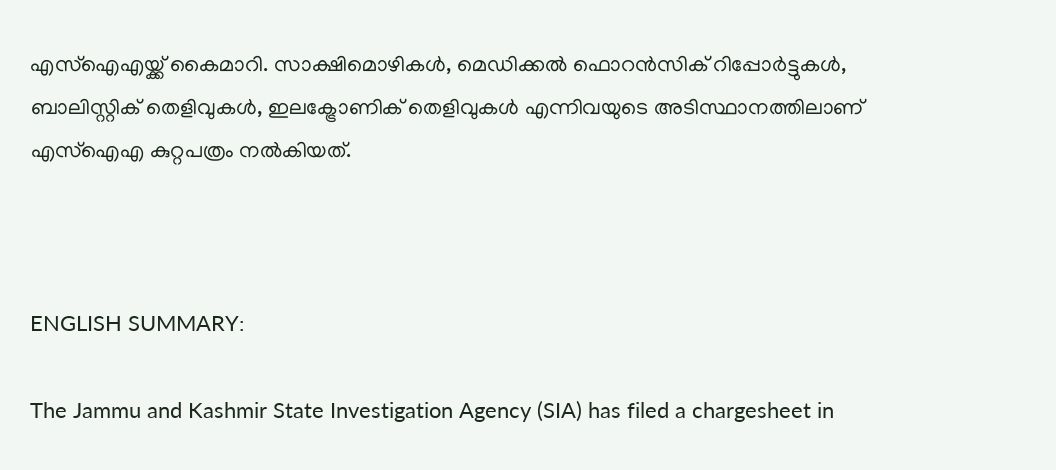എസ്ഐഎയ്ക്ക് കൈമാറി. സാക്ഷിമൊഴികൾ, മെഡിക്കൽ ഫൊറൻസിക് റിപ്പോർട്ടുകൾ, ബാലിസ്റ്റിക് തെളിവുകൾ, ഇലക്ട്രോണിക് തെളിവുകൾ എന്നിവയുടെ അടിസ്ഥാനത്തിലാണ് എസ്ഐഎ കുറ്റപത്രം നല്‍കിയത്.



ENGLISH SUMMARY:

The Jammu and Kashmir State Investigation Agency (SIA) has filed a chargesheet in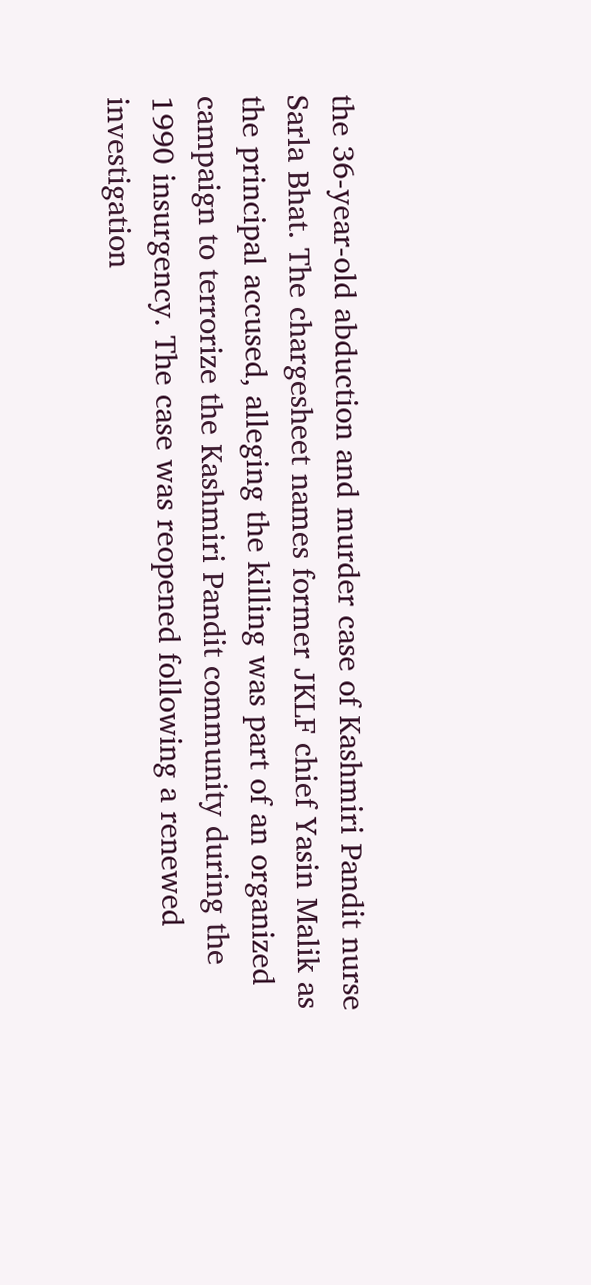the 36-year-old abduction and murder case of Kashmiri Pandit nurse Sarla Bhat. The chargesheet names former JKLF chief Yasin Malik as the principal accused, alleging the killing was part of an organized campaign to terrorize the Kashmiri Pandit community during the 1990 insurgency. The case was reopened following a renewed investigation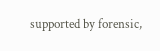supported by forensic,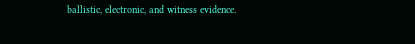ballistic, electronic, and witness evidence.